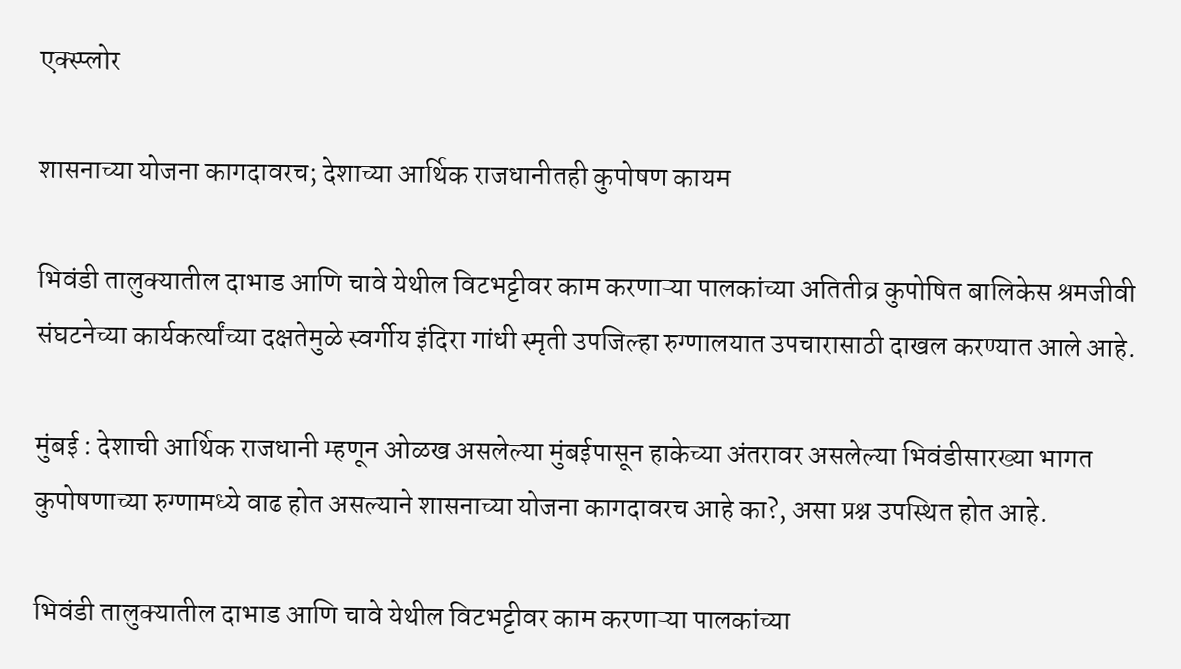एक्स्प्लोर

शासनाच्या योजना कागदावरच; देशाच्या आर्थिक राजधानीतही कुपोषण कायम

भिवंडी तालुक्यातील दाभाड आणि चावे येथील विटभट्टीवर काम करणाऱ्या पालकांच्या अतितीव्र कुपोषित बालिकेस श्रमजीवी संघटनेच्या कार्यकर्त्यांच्या दक्षतेमुळे स्वर्गीय इंदिरा गांधी स्मृती उपजिल्हा रुग्णालयात उपचारासाठी दाखल करण्यात आले आहे.

मुंबई : देशाची आर्थिक राजधानी म्हणून ओळख असलेल्या मुंबईपासून हाकेच्या अंतरावर असलेल्या भिवंडीसारख्या भागत कुपोषणाच्या रुग्णामध्ये वाढ होत असल्याने शासनाच्या योजना कागदावरच आहे का?, असा प्रश्न उपस्थित होत आहे.

भिवंडी तालुक्यातील दाभाड आणि चावे येथील विटभट्टीवर काम करणाऱ्या पालकांच्या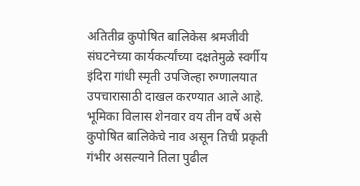अतितीव्र कुपोषित बालिकेस श्रमजीवी संघटनेच्या कार्यकर्त्यांच्या दक्षतेमुळे स्वर्गीय इंदिरा गांधी स्मृती उपजिल्हा रुग्णालयात उपचारासाठी दाखल करण्यात आले आहे. भूमिका विलास शेनवार वय तीन वर्षे असे कुपोषित बालिकेचे नाव असून तिची प्रकृती गंभीर असल्याने तिला पुढील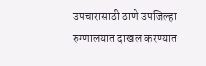उपचारासाठी ठाणे उपजिल्हा रुग्णालयात दाखल करण्यात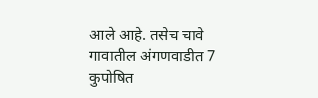आले आहे. तसेच चावे गावातील अंगणवाडीत 7 कुपोषित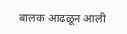बालक आढळून आली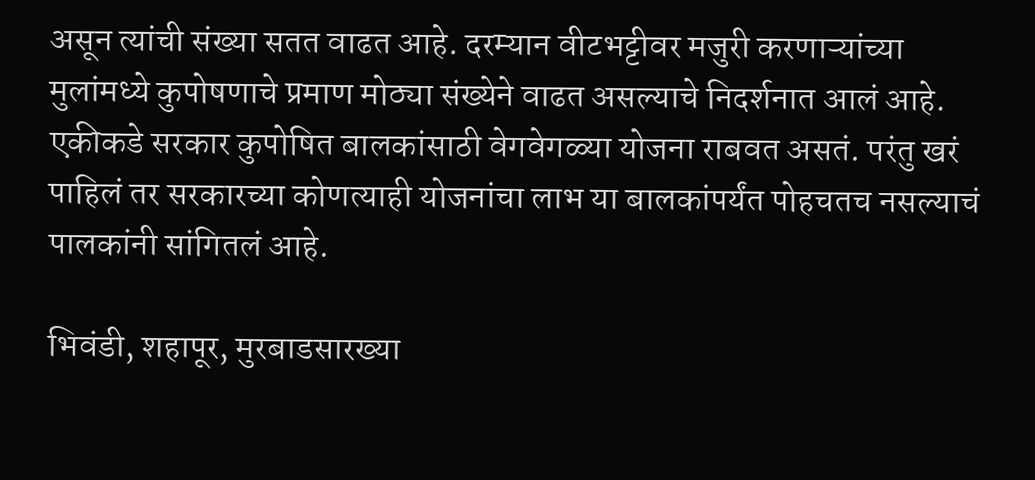असून त्यांची संख्या सतत वाढत आहे. दरम्यान वीटभट्टीवर मजुरी करणाऱ्यांच्या मुलांमध्ये कुपोषणाचे प्रमाण मोठ्या संख्येने वाढत असल्याचे निदर्शनात आलं आहे. एकीकडे सरकार कुपोषित बालकांसाठी वेगवेगळ्या योजना राबवत असतं. परंतु खरं पाहिलं तर सरकारच्या कोणत्याही योजनांचा लाभ या बालकांपर्यंत पोहचतच नसल्याचं पालकांनी सांगितलं आहे.

भिवंडी, शहापूर, मुरबाडसारख्या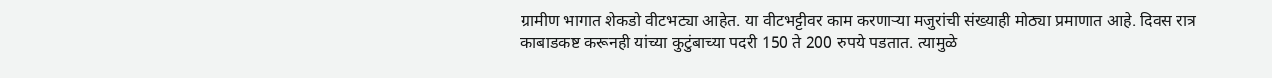ग्रामीण भागात शेकडो वीटभट्या आहेत. या वीटभट्टीवर काम करणाऱ्या मजुरांची संख्याही मोठ्या प्रमाणात आहे. दिवस रात्र काबाडकष्ट करूनही यांच्या कुटुंबाच्या पदरी 150 ते 200 रुपये पडतात. त्यामुळे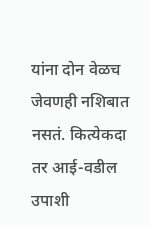यांना दोन वेळच जेवणही नशिबात नसतं. कित्येकदा तर आई-वडील उपाशी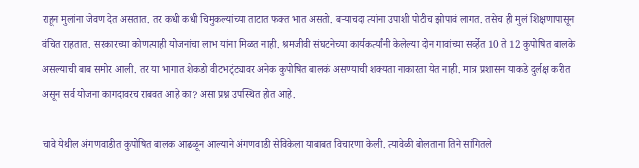राहून मुलांना जेवण देत असतात. तर कधी कधी चिमुकल्यांच्या ताटात फक्त भात असतो. बऱ्याचदा त्यांना उपाशी पोटीच झोपावं लागत. तसेच ही मुलं शिक्षणापासून वंचित राहतात. सरकारच्या कोणत्याही योजनांचा लाभ यांना मिळत नाही. श्रमजीवी संघटनेच्या कार्यकर्त्यांनी केलेल्या दोन गावांच्या सर्व्हेत 10 ते 12 कुपोषित बालके असल्याची बाब समोर आली. तर या भागात शेकडो वीटभट्ंट्यावर अनेक कुपोषित बालकं असण्याची शक्यता नाकारता येत नाही. मात्र प्रशासन याकडे दुर्लक्ष करीत असून सर्व योजना कागदावरच राबवत आहे का? असा प्रश्न उपस्थित होत आहे.

चावे येथील अंगणवाडीत कुपोषित बालक आढळून आल्याने अंगणवाडी सेविकेला याबाबत विचारणा केली. त्यावेळी बोलताना तिने सांगितले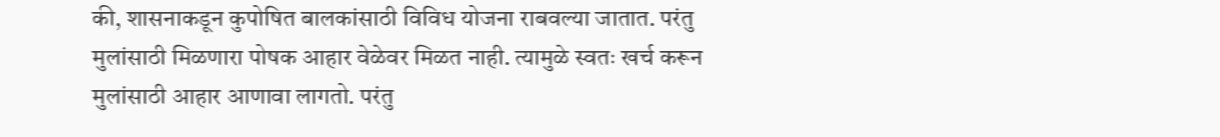की, शासनाकडून कुपोषित बालकांसाठी विविध योजना राबवल्या जातात. परंतु मुलांसाठी मिळणारा पोषक आहार वेळेवर मिळत नाही. त्यामुळे स्वतः खर्च करून मुलांसाठी आहार आणावा लागतो. परंतु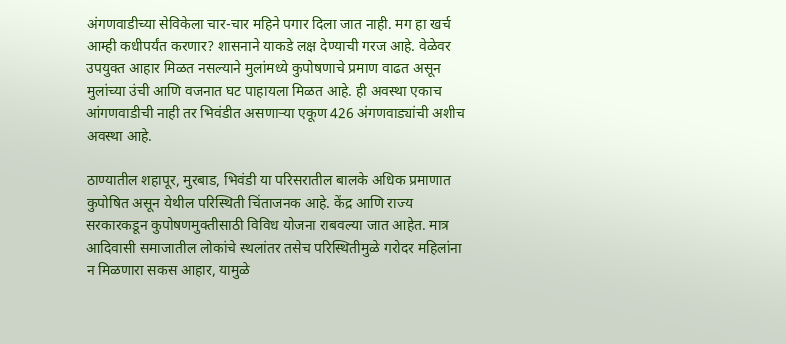अंगणवाडीच्या सेविकेला चार-चार महिने पगार दिला जात नाही. मग हा खर्च आम्ही कधीपर्यंत करणार? शासनाने याकडे लक्ष देण्याची गरज आहे. वेळेवर उपयुक्त आहार मिळत नसल्याने मुलांमध्ये कुपोषणाचे प्रमाण वाढत असून मुलांच्या उंची आणि वजनात घट पाहायला मिळत आहे. ही अवस्था एकाच आंगणवाडीची नाही तर भिवंडीत असणाऱ्या एकूण 426 अंगणवाड्यांची अशीच अवस्था आहे.

ठाण्यातील शहापूर, मुरबाड, भिवंडी या परिसरातील बालके अधिक प्रमाणात कुपोषित असून येथील परिस्थिती चिंताजनक आहे. केंद्र आणि राज्य सरकारकडून कुपोषणमुक्तीसाठी विविध योजना राबवल्या जात आहेत. मात्र आदिवासी समाजातील लोकांचे स्थलांतर तसेच परिस्थितीमुळे गरोदर महिलांना न मिळणारा सकस आहार, यामुळे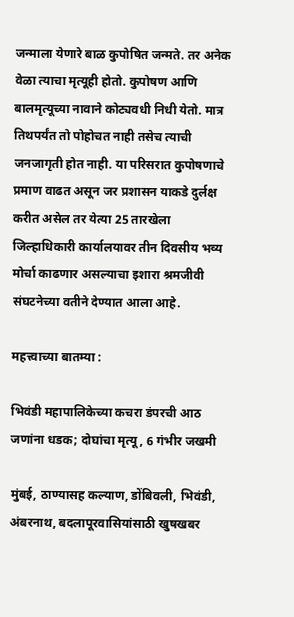जन्माला येणारे बाळ कुपोषित जन्मते. तर अनेक वेळा त्याचा मृत्यूही होतो. कुपोषण आणि बालमृत्यूच्या नावाने कोट्यवधी निधी येतो. मात्र तिथपर्यंत तो पोहोचत नाही तसेच त्याची जनजागृती होत नाही. या परिसरात कुपोषणाचे प्रमाण वाढत असून जर प्रशासन याकडे दुर्लक्ष करीत असेल तर येत्या 25 तारखेला जिल्हाधिकारी कार्यालयावर तीन दिवसीय भव्य मोर्चा काढणार असल्याचा इशारा श्रमजीवी संघटनेच्या वतीने देण्यात आला आहे.

महत्त्वाच्या बातम्या :

भिवंडी महापालिकेच्या कचरा डंपरची आठ जणांना धडक; दोघांचा मृत्यू, 6 गंभीर जखमी

मुंबई, ठाण्यासह कल्याण, डोंबिवली, भिवंडी, अंबरनाथ, बदलापूरवासियांसाठी खुषखबर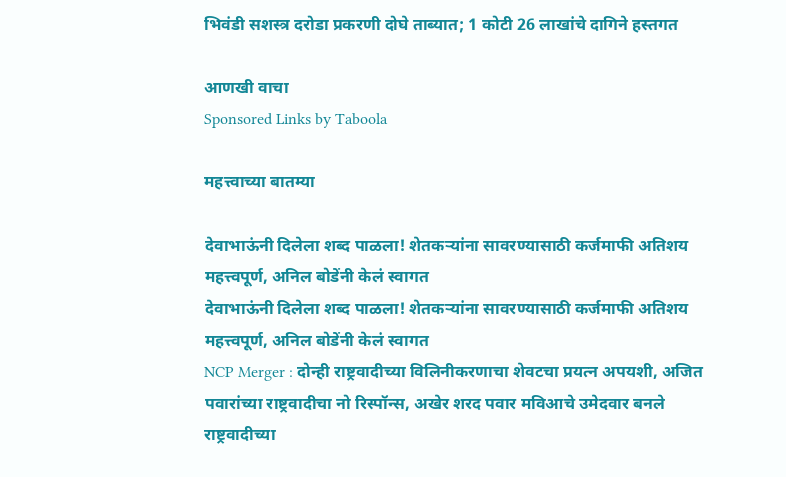भिवंडी सशस्त्र दरोडा प्रकरणी दोघे ताब्यात; 1 कोटी 26 लाखांचे दागिने हस्तगत

आणखी वाचा
Sponsored Links by Taboola

महत्त्वाच्या बातम्या

देवाभाऊंनी दिलेला शब्द पाळला! शेतकऱ्यांना सावरण्यासाठी कर्जमाफी अतिशय महत्त्वपूर्ण, अनिल बोडेंनी केलं स्वागत
देवाभाऊंनी दिलेला शब्द पाळला! शेतकऱ्यांना सावरण्यासाठी कर्जमाफी अतिशय महत्त्वपूर्ण, अनिल बोडेंनी केलं स्वागत
NCP Merger : दोन्ही राष्ट्रवादीच्या विलिनीकरणाचा शेवटचा प्रयत्न अपयशी, अजित पवारांच्या राष्ट्रवादीचा नो रिस्पॉन्स, अखेर शरद पवार मविआचे उमेदवार बनले
राष्ट्रवादीच्या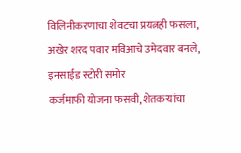विलिनीकरणाचा शेवटचा प्रयत्नही फसला, अखेर शरद पवार मविआचे उमेदवार बनले, इनसाईड स्टोरी समोर
कर्जमाफी योजना फसवी, शेतकऱ्यांचा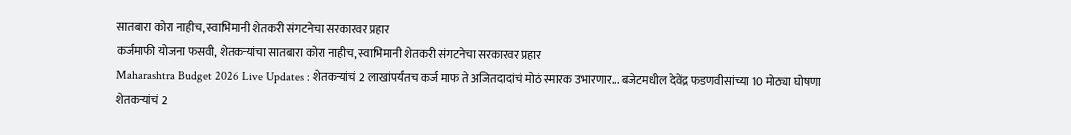सातबारा कोरा नाहीच, स्वाभिमानी शेतकरी संगटनेचा सरकारवर प्रहार
कर्जमाफी योजना फसवी, शेतकऱ्यांचा सातबारा कोरा नाहीच, स्वाभिमानी शेतकरी संगटनेचा सरकारवर प्रहार
Maharashtra Budget 2026 Live Updates : शेतकऱ्यांचं 2 लाखांपर्यंतच कर्ज माफ ते अजितदादांचं मोठं स्मारक उभारणार... बजेटमधील देवेंद्र फडणवीसांच्या 10 मोठ्या घोषणा
शेतकऱ्यांचं 2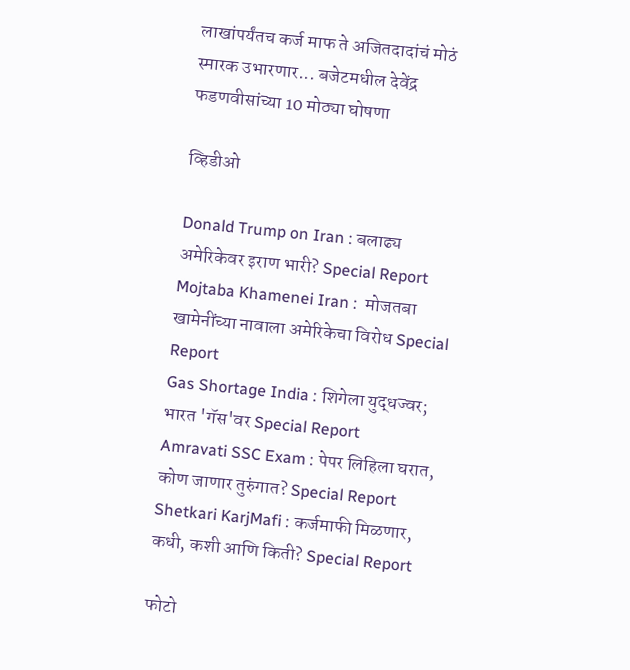लाखांपर्यंतच कर्ज माफ ते अजितदादांचं मोठं स्मारक उभारणार... बजेटमधील देवेंद्र फडणवीसांच्या 10 मोठ्या घोषणा

व्हिडीओ

Donald Trump on Iran : बलाढ्य अमेरिकेवर इराण भारी? Special Report
Mojtaba Khamenei Iran :  मोजतबा खामेनींच्या नावाला अमेरिकेचा विरोध Special Report
Gas Shortage India : शिगेला युद्धज्वर; भारत 'गॅस'वर Special Report
Amravati SSC Exam : पेपर लिहिला घरात, कोण जाणार तुरुंगात? Special Report
Shetkari KarjMafi : कर्जमाफी मिळणार, कधी, कशी आणि किती? Special Report

फोटो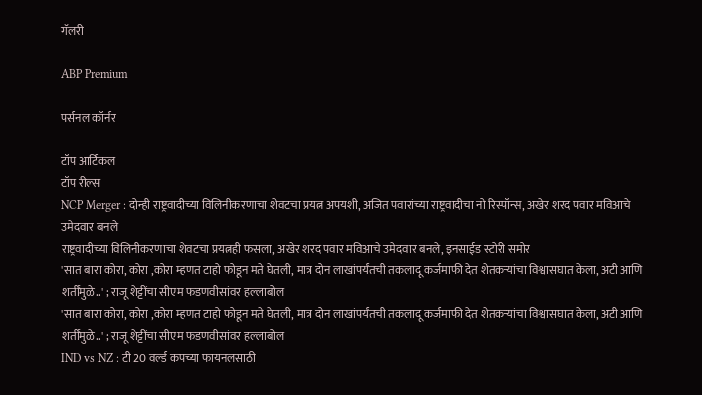गॅलरी

ABP Premium

पर्सनल कॉर्नर

टॉप आर्टिकल
टॉप रील्स
NCP Merger : दोन्ही राष्ट्रवादीच्या विलिनीकरणाचा शेवटचा प्रयत्न अपयशी, अजित पवारांच्या राष्ट्रवादीचा नो रिस्पॉन्स, अखेर शरद पवार मविआचे उमेदवार बनले
राष्ट्रवादीच्या विलिनीकरणाचा शेवटचा प्रयत्नही फसला, अखेर शरद पवार मविआचे उमेदवार बनले, इनसाईड स्टोरी समोर
'सात बारा कोरा, कोरा ,कोरा म्हणत टाहो फोडून मते घेतली, मात्र दोन लाखांपर्यंतची तकलादू कर्जमाफी देत शेतकऱ्यांचा विश्वासघात केला, अटी आणि शर्तींमुळे..' ; राजू शेट्टींचा सीएम फडणवीसांवर हल्लाबोल
'सात बारा कोरा, कोरा ,कोरा म्हणत टाहो फोडून मते घेतली, मात्र दोन लाखांपर्यंतची तकलादू कर्जमाफी देत शेतकऱ्यांचा विश्वासघात केला, अटी आणि शर्तींमुळे..' ; राजू शेट्टींचा सीएम फडणवीसांवर हल्लाबोल
IND vs NZ : टी 20 वर्ल्ड कपच्या फायनलसाठी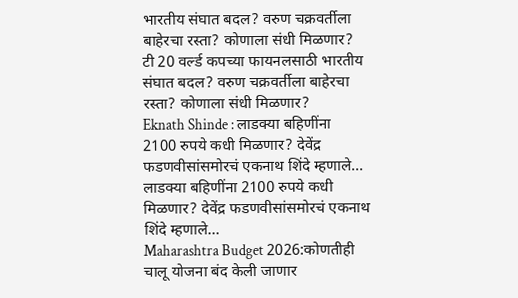भारतीय संघात बदल? वरुण चक्रवर्तीला बाहेरचा रस्ता? कोणाला संधी मिळणार?
टी 20 वर्ल्ड कपच्या फायनलसाठी भारतीय संघात बदल? वरुण चक्रवर्तीला बाहेरचा रस्ता? कोणाला संधी मिळणार?
Eknath Shinde : लाडक्या बहिणींना 2100 रुपये कधी मिळणार? देवेंद्र फडणवीसांसमोरचं एकनाथ शिंदे म्हणाले...
लाडक्या बहिणींना 2100 रुपये कधी मिळणार? देवेंद्र फडणवीसांसमोरचं एकनाथ शिंदे म्हणाले...
Maharashtra Budget 2026:कोणतीही चालू योजना बंद केली जाणार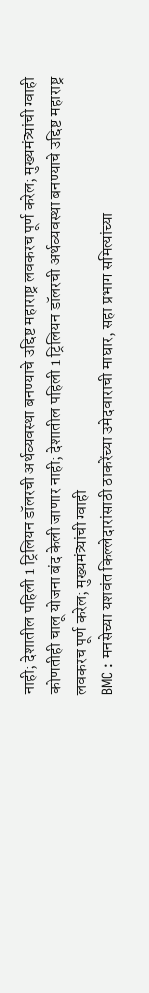नाही; देशातील पहिली 1 ट्रिलियन डॉलरची अर्थव्यवस्था बनण्याचे उद्दिष्ट महाराष्ट्र लवकरच पूर्ण करेल; मुख्यमंत्र्यांची ग्वाही
कोणतीही चालू योजना बंद केली जाणार नाही; देशातील पहिली 1 ट्रिलियन डॉलरची अर्थव्यवस्था बनण्याचे उद्दिष्ट महाराष्ट्र लवकरच पूर्ण करेल; मुख्यमंत्र्यांची ग्वाही
BMC : मनसेच्या यशवंत किल्लेदारांसाठी ठाकरेंच्या उमेदवाराची माघार, सहा प्रभाग समित्यांच्या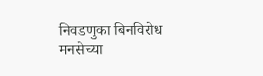निवडणुका बिनविरोध
मनसेच्या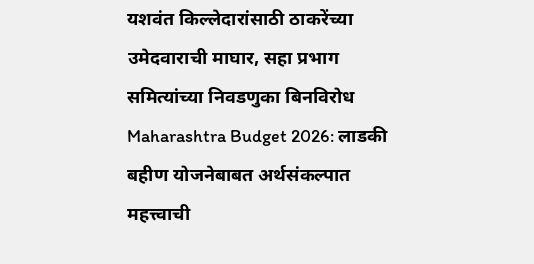यशवंत किल्लेदारांसाठी ठाकरेंच्या उमेदवाराची माघार, सहा प्रभाग समित्यांच्या निवडणुका बिनविरोध
Maharashtra Budget 2026: लाडकी बहीण योजनेबाबत अर्थसंकल्पात महत्त्वाची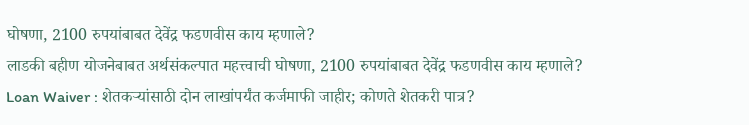घोषणा, 2100 रुपयांबाबत देवेंद्र फडणवीस काय म्हणाले?
लाडकी बहीण योजनेबाबत अर्थसंकल्पात महत्त्वाची घोषणा, 2100 रुपयांबाबत देवेंद्र फडणवीस काय म्हणाले?
Loan Waiver : शेतकऱ्यांसाठी दोन लाखांपर्यंत कर्जमाफी जाहीर; कोणते शेतकरी पात्र?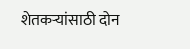शेतकऱ्यांसाठी दोन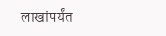लाखांपर्यंत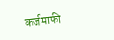कर्जमाफी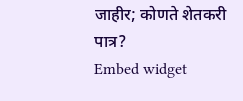जाहीर; कोणते शेतकरी पात्र?
Embed widget